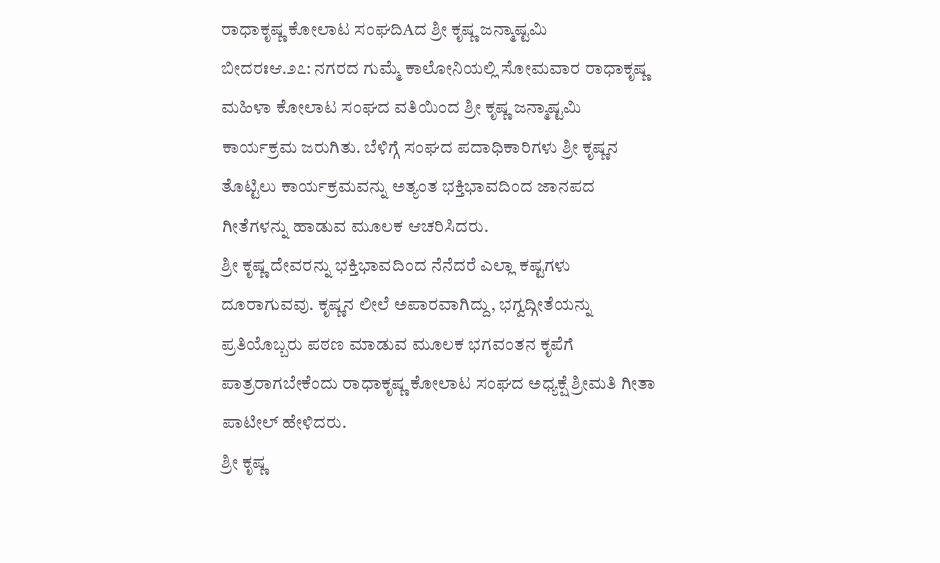ರಾಧಾಕೃಷ್ಣ ಕೋಲಾಟ ಸಂಘದಿAದ ಶ್ರೀ ಕೃಷ್ಣ ಜನ್ಮಾಷ್ಟಮಿ
ಬೀದರಃಆ.೨೭: ನಗರದ ಗುಮ್ಮೆ ಕಾಲೋನಿಯಲ್ಲಿ ಸೋಮವಾರ ರಾಧಾಕೃಷ್ಣ ಮಹಿಳಾ ಕೋಲಾಟ ಸಂಘದ ವತಿಯಿಂದ ಶ್ರೀ ಕೃಷ್ಣ ಜನ್ಮಾಷ್ಟಮಿ ಕಾರ್ಯಕ್ರಮ ಜರುಗಿತು. ಬೆಳಿಗ್ಗೆ ಸಂಘದ ಪದಾಧಿಕಾರಿಗಳು ಶ್ರೀ ಕೃಷ್ಣನ ತೊಟ್ಟಿಲು ಕಾರ್ಯಕ್ರಮವನ್ನು ಅತ್ಯಂತ ಭಕ್ತಿಭಾವದಿಂದ ಜಾನಪದ ಗೀತೆಗಳನ್ನು ಹಾಡುವ ಮೂಲಕ ಆಚರಿಸಿದರು.
ಶ್ರೀ ಕೃಷ್ಣ ದೇವರನ್ನು ಭಕ್ತಿಭಾವದಿಂದ ನೆನೆದರೆ ಎಲ್ಲಾ ಕಷ್ಟಗಳು ದೂರಾಗುವವು. ಕೃಷ್ಣನ ಲೀಲೆ ಅಪಾರವಾಗಿದ್ದು, ಭಗ್ವದ್ಗೀತೆಯನ್ನು ಪ್ರತಿಯೊಬ್ಬರು ಪಠಣ ಮಾಡುವ ಮೂಲಕ ಭಗವಂತನ ಕೃಪೆಗೆ ಪಾತ್ರರಾಗಬೇಕೆಂದು ರಾಧಾಕೃಷ್ಣ ಕೋಲಾಟ ಸಂಘದ ಅಧ್ಯಕ್ಷೆ ಶ್ರೀಮತಿ ಗೀತಾ ಪಾಟೀಲ್ ಹೇಳಿದರು.
ಶ್ರೀ ಕೃಷ್ಣ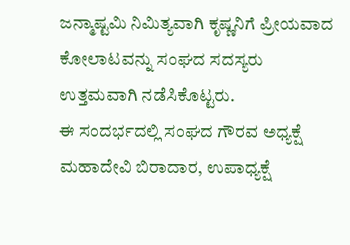ಜನ್ಮಾಷ್ಟಮಿ ನಿಮಿತ್ಯವಾಗಿ ಕೃಷ್ಣನಿಗೆ ಪ್ರೀಯವಾದ ಕೋಲಾಟವನ್ನು ಸಂಘದ ಸದಸ್ಯರು ಉತ್ತಮವಾಗಿ ನಡೆಸಿಕೊಟ್ಟರು.
ಈ ಸಂದರ್ಭದಲ್ಲಿ ಸಂಘದ ಗೌರವ ಅಧ್ಯಕ್ಷೆ ಮಹಾದೇವಿ ಬಿರಾದಾರ, ಉಪಾಧ್ಯಕ್ಷೆ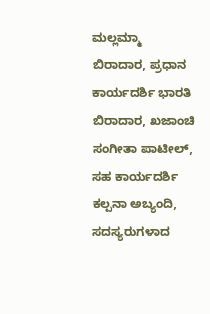ಮಲ್ಲಮ್ಮಾ ಬಿರಾದಾರ, ಪ್ರಧಾನ ಕಾರ್ಯದರ್ಶಿ ಭಾರತಿ ಬಿರಾದಾರ, ಖಜಾಂಚಿ ಸಂಗೀತಾ ಪಾಟೀಲ್, ಸಹ ಕಾರ್ಯದರ್ಶಿ ಕಲ್ಪನಾ ಅಬ್ಯಂದಿ, ಸದಸ್ಯರುಗಳಾದ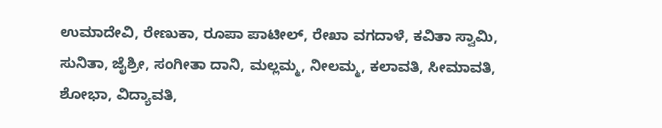ಉಮಾದೇವಿ, ರೇಣುಕಾ, ರೂಪಾ ಪಾಟೀಲ್, ರೇಖಾ ವಗದಾಳೆ, ಕವಿತಾ ಸ್ವಾಮಿ, ಸುನಿತಾ, ಜೈಶ್ರೀ, ಸಂಗೀತಾ ದಾನಿ, ಮಲ್ಲಮ್ಮ, ನೀಲಮ್ಮ, ಕಲಾವತಿ, ಸೀಮಾವತಿ, ಶೋಭಾ, ವಿದ್ಯಾವತಿ,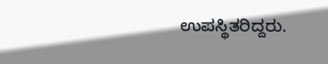ಉಪಸ್ಥಿತರಿದ್ದರು.